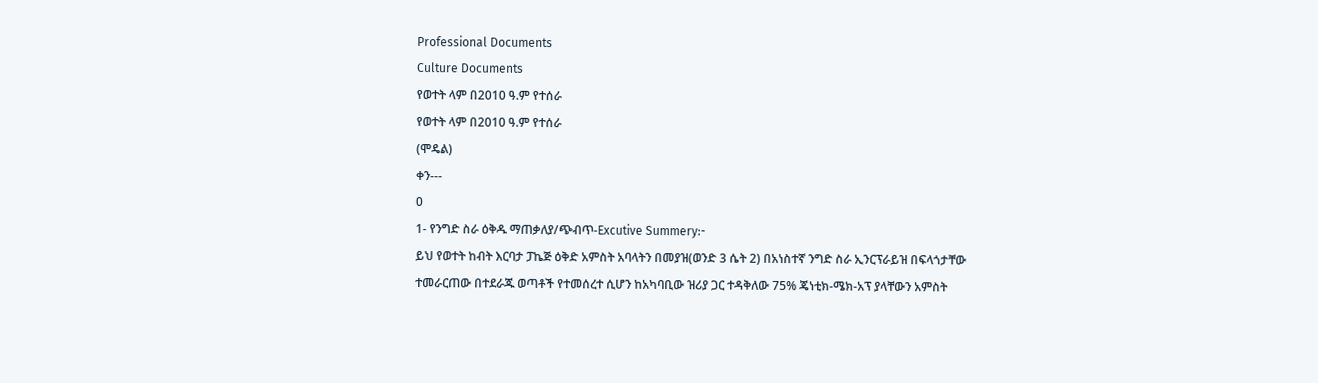Professional Documents
Culture Documents
የወተት ላም በ2010 ዓ.ም የተሰራ
የወተት ላም በ2010 ዓ.ም የተሰራ
(ሞዴል)
ቀን---
0
1- የንግድ ስራ ዕቅዱ ማጠቃለያ/ጭብጥ-Excutive Summery:-
ይህ የወተት ከብት እርባታ ፓኬጅ ዕቅድ አምስት አባላትን በመያዝ(ወንድ 3 ሴት 2) በአነስተኛ ንግድ ስራ ኢንርፕራይዝ በፍላጎታቸው
ተመራርጠው በተደራጁ ወጣቶች የተመሰረተ ሲሆን ከአካባቢው ዝሪያ ጋር ተዳቅለው 75% ጄነቲክ-ሜክ-አፕ ያላቸውን አምስት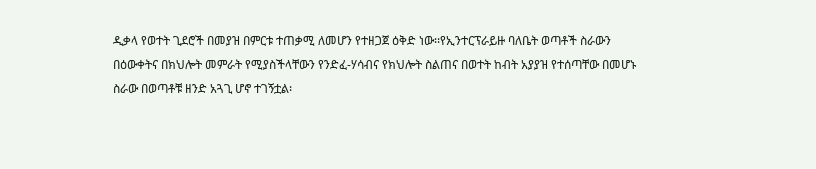ዲቃላ የወተት ጊደሮች በመያዝ በምርቱ ተጠቃሚ ለመሆን የተዘጋጀ ዕቅድ ነው፡፡የኢንተርፕራይዙ ባለቤት ወጣቶች ስራውን
በዕውቀትና በክህሎት መምራት የሚያስችላቸውን የንድፈ-ሃሳብና የክህሎት ስልጠና በወተት ከብት አያያዝ የተሰጣቸው በመሆኑ
ስራው በወጣቶቹ ዘንድ አጓጊ ሆኖ ተገኝቷል፡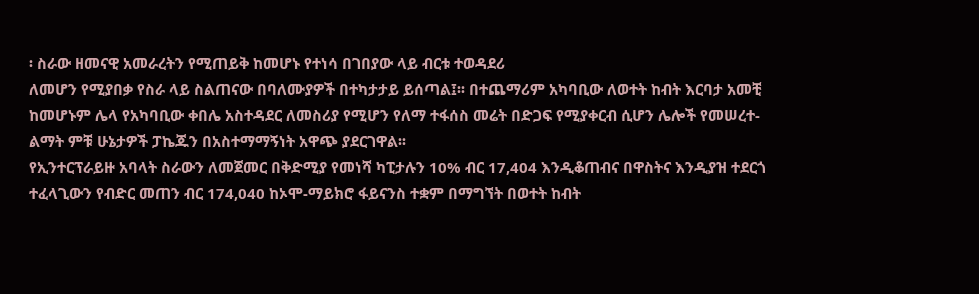፡ ስራው ዘመናዊ አመራረትን የሚጠይቅ ከመሆኑ የተነሳ በገበያው ላይ ብርቱ ተወዳደሪ
ለመሆን የሚያበቃ የስራ ላይ ስልጠናው በባለሙያዎች በተካታታይ ይሰጣል፤፡፡ በተጨማሪም አካባቢው ለወተት ከብት እርባታ አመቺ
ከመሆኑም ሌላ የአካባቢው ቀበሌ አስተዳደር ለመስሪያ የሚሆን የለማ ተፋሰስ መሬት በድጋፍ የሚያቀርብ ሲሆን ሌሎች የመሠረተ-
ልማት ምቹ ሁኔታዎች ፓኬጁን በአስተማማኝነት አዋጭ ያደርገዋል፡፡
የኢንተርፕራይዙ አባላት ስራውን ለመጀመር በቅድሚያ የመነሻ ካፒታሉን 10% ብር 17,404 እንዲቆጠብና በዋስትና እንዲያዝ ተደርጎ
ተፈላጊውን የብድር መጠን ብር 174,040 ከኦሞ-ማይክሮ ፋይናንስ ተቋም በማግኘት በወተት ከብት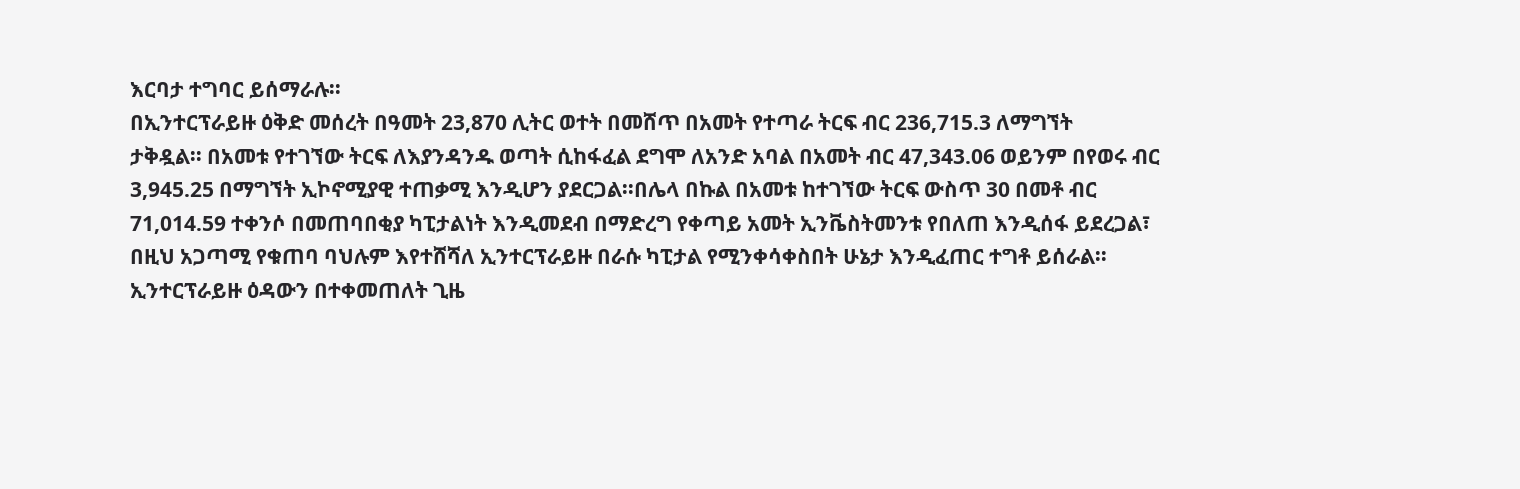እርባታ ተግባር ይሰማራሉ፡፡
በኢንተርፕራይዙ ዕቅድ መሰረት በዓመት 23,870 ሊትር ወተት በመሸጥ በአመት የተጣራ ትርፍ ብር 236,715.3 ለማግኘት
ታቅዷል፡፡ በአመቱ የተገኘው ትርፍ ለእያንዳንዱ ወጣት ሲከፋፈል ደግሞ ለአንድ አባል በአመት ብር 47,343.06 ወይንም በየወሩ ብር
3,945.25 በማግኘት ኢኮኖሚያዊ ተጠቃሚ እንዲሆን ያደርጋል፡፡በሌላ በኩል በአመቱ ከተገኘው ትርፍ ውስጥ 30 በመቶ ብር
71,014.59 ተቀንሶ በመጠባበቂያ ካፒታልነት እንዲመደብ በማድረግ የቀጣይ አመት ኢንቬስትመንቱ የበለጠ እንዲሰፋ ይደረጋል፣
በዚህ አጋጣሚ የቁጠባ ባህሉም እየተሸሻለ ኢንተርፕራይዙ በራሱ ካፒታል የሚንቀሳቀስበት ሁኔታ እንዲፈጠር ተግቶ ይሰራል፡፡
ኢንተርፕራይዙ ዕዳውን በተቀመጠለት ጊዜ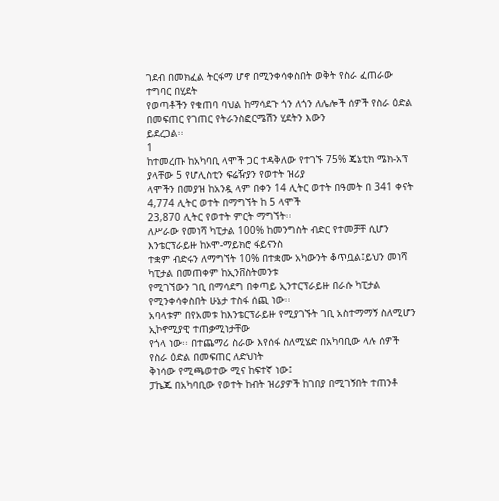ገደብ በመክፈል ትርፋማ ሆኖ በሚንቀሳቀስበት ወቅት የስራ ፈጠራው ተግባር በሂደት
የወጣቶችን የቁጠባ ባህል ከማሳደጉ ጎን ለጎን ለሌሎች ሰዎች የስራ ዕድል በመፍጠር የገጠር የትራንስፎርሜሽን ሂደትን እውን
ይደረጋል፡፡
1
ከተመረጡ ከአካባቢ ላሞች ጋር ተዳቅለው የተገኙ 75% ጄኔቲክ ሜክ-አፕ ያላቸው 5 የሆሊስቲን ፍሬዥያን የወተት ዝሪያ
ላሞችን በመያዝ ከአንዷ ላም በቀን 14 ሊትር ወተት በዓመት በ 341 ቀናት 4,774 ሊትር ወተት በማግኘት ከ 5 ላሞች
23,870 ሊትር የወተት ምርት ማግኘት፡፡
ለሥራው የመነሻ ካፒታል 100% ከመንግስት ብድር የተመቻቸ ሲሆን እንቴርፕራይዙ ከኦሞ-ማይክሮ ፋይናንስ
ተቋም ብድሩን ለማግኘት 10% በተቋሙ አካውንት ቆጥቧል፤ይህን መነሻ ካፒታል በመጠቀም ከኢንቨስትመንቱ
የሚገኘውን ገቢ በማሳደግ በቀጣይ ኢንተርፕራይዙ በራሱ ካፒታል የሚንቀሳቀስበት ሁኔታ ተስፋ ሰጪ ነው፡፡
አባላቱም በየአመቱ ከእንቴርፕራይዙ የሚያገኙት ገቢ አስተማማኝ ስለሚሆን ኢኮኖሚያዊ ተጠቃሚነታቸው
የጎላ ነው፡፡ በተጨማሪ ስራው እየሰፋ ስለሚሄድ በአካባቢው ላሉ ሰዎች የስራ ዕድል በመፍጠር ለድህነት
ቅነሳው የሚጫወተው ሚና ከፍተኛ ነው፤
ፓኬጁ በአካባቢው የወተት ከብት ዝሪያዎች ከገበያ በሚገኝበት ተጠንቶ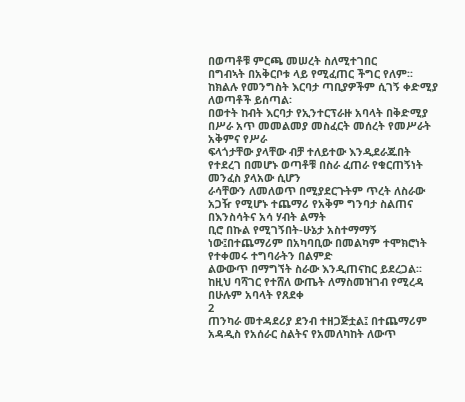በወጣቶቹ ምርጫ መሠረት ስለሚተገበር
በግብኣት በአቅርቦቱ ላይ የሚፈጠር ችግር የለም፡፡ከክልሉ የመንግስት እርባታ ጣቢያዎችም ሲገኝ ቀድሚያ
ለወጣቶች ይሰጣል፡
በወተት ከብት እርባታ የኢንተርፕራዙ አባላት በቅድሚያ በሥራ አጥ መመልመያ መስፈርት መሰረት የመሥራት አቅምና የሥራ
ፍላጎታቸው ያላቸው ብቻ ተለይተው እንዲደራጁበት የተደረገ በመሆኑ ወጣቶቹ በስራ ፈጠራ የቁርጠኝነት መንፈስ ያላአው ሲሆን
ራሳቸውን ለመለወጥ በሚያደርጉትም ጥረት ለስራው አጋዥ የሚሆኑ ተጨማሪ የአቅም ግንባታ ስልጠና በእንስሳትና አሳ ሃብት ልማት
ቢሮ በኩል የሚገኝበት-ሁኔታ አስተማማኝ ነው፤በተጨማሪም በአካባቢው በመልካም ተሞክሮነት የተቀመሩ ተግባራትን በልምድ
ልውውጥ በማግኘት ስራው እንዲጠናከር ይደረጋል፡፡ ከዚህ ባሻገር የተሸለ ውጤት ለማስመዝገብ የሚረዳ በሁሉም አባላት የጸደቀ
2
ጠንካራ መተዳደሪያ ደንብ ተዘጋጅቷል፤ በተጨማሪም አዳዲስ የአሰራር ስልትና የአመለካከት ለውጥ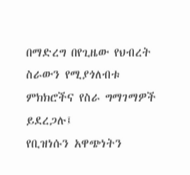በማድረግ በየጊዜው የህብረት
ስራውን የሚያጎለብቱ ምክክሮችና የስራ ግማገማዎች ይደረጋሉ፤
የቢዝነሱን አዋጭነትን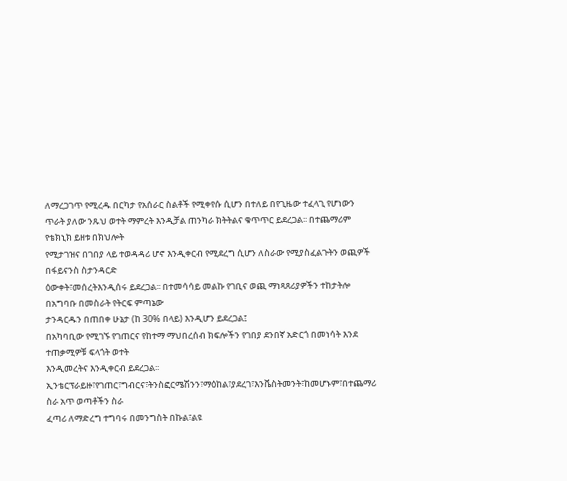ለማረጋገጥ የሚረዱ በርካታ የአሰራር ስልቶች የሚቀየሱ ሲሆን በተለይ በየጊዜው ተፈላጊ የሆነውን
ጥራት ያለው ንጹህ ወተት ማምረት እንዲቻል ጠንካራ ክትትልና ቁጥጥር ይደረጋል፡፡ በተጨማሪም የቴክኒክ ይዘቱ በክህሎት
የሚታገዝና በገበያ ላይ ተወዳዳሪ ሆኖ እንዲቀርብ የሚደረግ ሲሆን ለስራው የሚያስፈልጉትን ወጪዎች በፋይናንስ ስታንዳርድ
ዕውቀት፣መሰረትእንዲሰሩ ይደረጋል፡፡ በተመሳሳይ መልኩ የገቢና ወጪ ማነጻጸሪያዎችን ተከታትሎ በአግባቡ በመስራት የትርፍ ምጣኔው
ታንዳርዱን በጠበቀ ሁኔታ (ከ 30% በላይ) እንዲሆን ይደረጋል፤
በአካባቢው የሚገኙ የገጠርና የከተማ ማህበረሰብ ክፍሎችን የገበያ ደንበኛ አድርጎ በመነሳት እንደ ተጠቃሚዎቹ ፍላጎት ወተት
እንዲመረትና እንዲቀርብ ይደረጋል፡፡
ኢንቴርፕራይዙ፣የገጠር፣ግብርና፣ትንስፎርሜሽንን፣ማዕከል፣ያደረገ፣እንቬስትመንት፣ከመሆኑም፣በተጨማሪ ስራ አጥ ወጣቶችን ስራ
ፈጣሪ ለማድረግ ተግባሩ በመንግስት በኩል፣ልዩ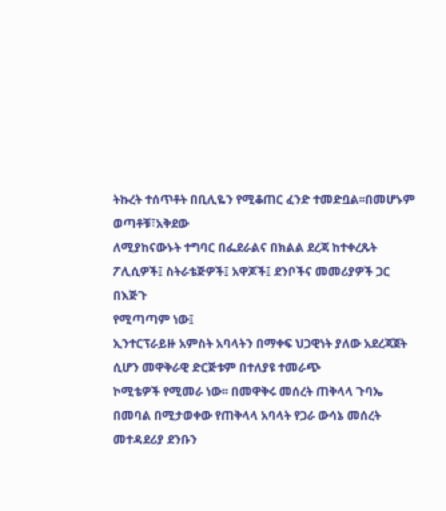ትኩረት ተሰጥቶት በቢሊዬን የሚቆጠር ፈንድ ተመድቧል፡፡በመሆኑም ወጣቶቹ፣አቅደው
ለሚያከናውኑት ተግባር በፌደራልና በክልል ደረጃ ከተቀረጹት ፖሊሲዎች፤ ስትራቴጅዎች፤ አዋጆች፤ ደንቦችና መመሪያዎች ጋር በእጅጉ
የሚጣጣም ነው፤
ኢንተርፕራይዙ አምስት አባላትን በማቀፍ ህጋዊነት ያለው አደረጃጀት ሲሆን መዋቅራዊ ድርጅቱም በተለያዩ ተመራጭ
ኮሚቴዎች የሚመራ ነው፡፡ በመዋቅሩ መሰረት ጠቅላላ ጉባኤ በመባል በሚታወቀው የጠቅላላ አባላት የጋራ ውሳኔ መሰረት
መተዳደሪያ ደንቡን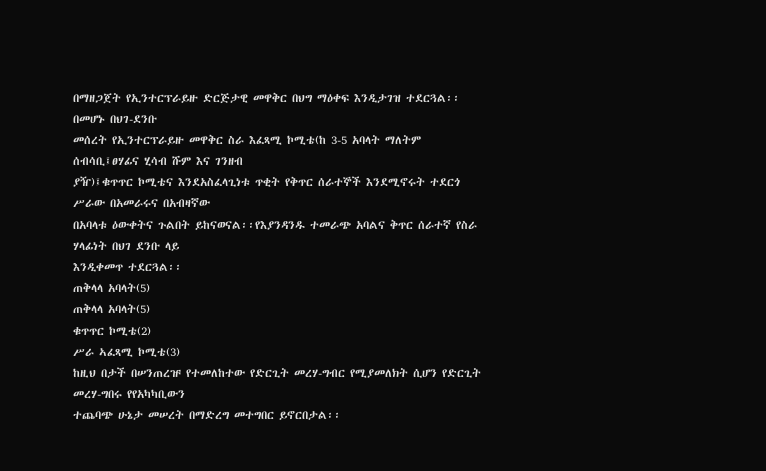በማዘጋጀት የኢንተርፕራይዙ ድርጅታዊ መዋቅር በህግ ማዕቀፍ እንዲታገዝ ተደርጓል፡፡ በመሆኑ በህገ-ደንቡ
መሰረት የኢንተርፕራይዙ መዋቅር ስራ እፈጻሚ ኮሚቴ(ከ 3-5 አባላት ማለትም ሰብሳቢ፤ፀሃፊና ሂሳብ ሹም እና ገንዘብ
ያዥ)፤ቁጥጥር ኮሚቴና እንደአስፈላጊነቱ ጥቂት የቅጥር ሰራተኞች እንደሚኖሩት ተደርጎ ሥራው በአመራሩና በአብዛኛው
በአባላቱ ዕውቀትና ጉልበት ይከናወናል፡፡የእያንዳንዱ ተመራጭ አባልና ቅጥር ሰራተኛ የስራ ሃላፊነት በህገ ደንቡ ላይ
እንዲቀመጥ ተደርጓል፡፡
ጠቅላላ አባላት(5)
ጠቅላላ አባላት(5)
ቁጥጥር ኮሚቴ(2)
ሥራ ኣፈጻሚ ኮሚቴ(3)
ከዚህ በታች በሠንጠረዡ የተመለከተው የድርጊት መረሃ-ግብር የሚያመለክት ሲሆን የድርጊት መረሃ-ግበሩ የየአካካቢውን
ተጨባጭ ሁኔታ መሠረት በማድረግ መተግበር ይኖርበታል፡፡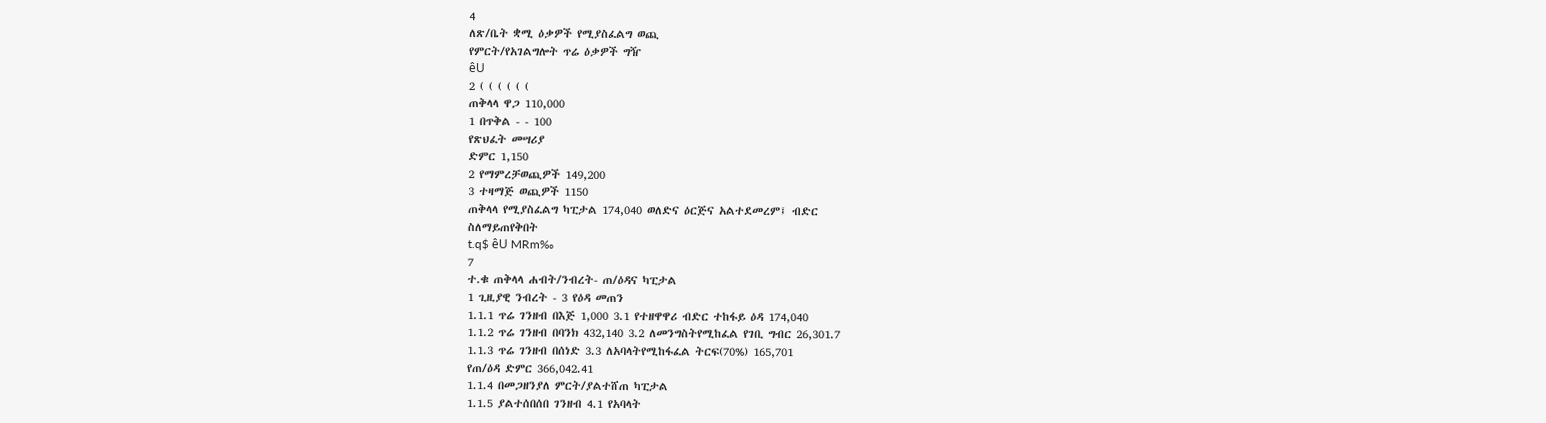4
ለጽ/ቤት ቋሚ ዕቃዎች የሚያስፈልግ ወጪ
የምርት/የአገልግሎት ጥሬ ዕቃዎች ግዥ
êU
2 ( ( ( ( ( (
ጠቅላላ ዋጋ 110,000
1 በጥቅል - - 100
የጽህፈት መሣሪያ
ድምር 1,150
2 የማምረቻወጪዎች 149,200
3 ተዛማጅ ወጪዎች 1150
ጠቅላላ የሚያስፈልግ ካፒታል 174,040 ወለድና ዕርጅና አልተደመረም፤ ብድር
ስለማይጠየቅበት
t.q$ êU MRm‰
7
ተ.ቁ ጠቅላላ ሐብት/ንብረት- ጠ/ዕዳና ካፒታል
1 ጊዚያዊ ንብረት - 3 የዕዳ መጠን
1.1.1 ጥሬ ገንዘብ በእጅ 1,000 3.1 የተዘዋዋሪ ብድር ተከፋይ ዕዳ 174,040
1.1.2 ጥሬ ገንዘብ በባንክ 432,140 3.2 ለመንግስትየሚከፈል የገቢ ግብር 26,301.7
1.1.3 ጥሬ ገንዘብ በሰነድ 3.3 ለአባላትየሚከፋፈል ትርፍ(70%) 165,701
የጠ/ዕዳ ድምር 366,042.41
1.1.4 በመጋዘንያለ ምርት/ያልተሸጠ ካፒታል
1.1.5 ያልተሰበሰበ ገንዘብ 4.1 የአባላት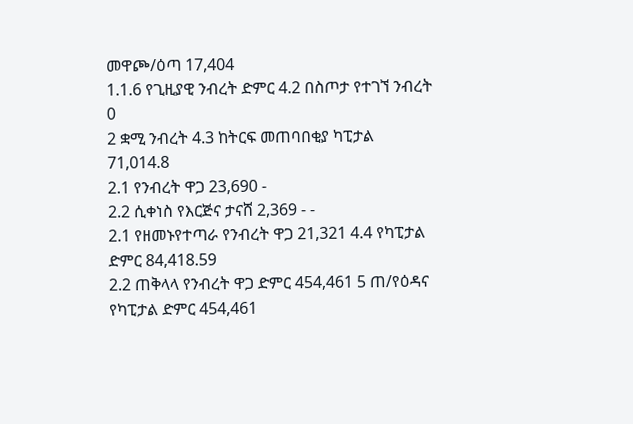መዋጮ/ዕጣ 17,404
1.1.6 የጊዚያዊ ንብረት ድምር 4.2 በስጦታ የተገኘ ንብረት 0
2 ቋሚ ንብረት 4.3 ከትርፍ መጠባበቂያ ካፒታል 71,014.8
2.1 የንብረት ዋጋ 23,690 -
2.2 ሲቀነስ የእርጅና ታናሸ 2,369 - -
2.1 የዘመኑየተጣራ የንብረት ዋጋ 21,321 4.4 የካፒታል ድምር 84,418.59
2.2 ጠቅላላ የንብረት ዋጋ ድምር 454,461 5 ጠ/የዕዳና የካፒታል ድምር 454,461